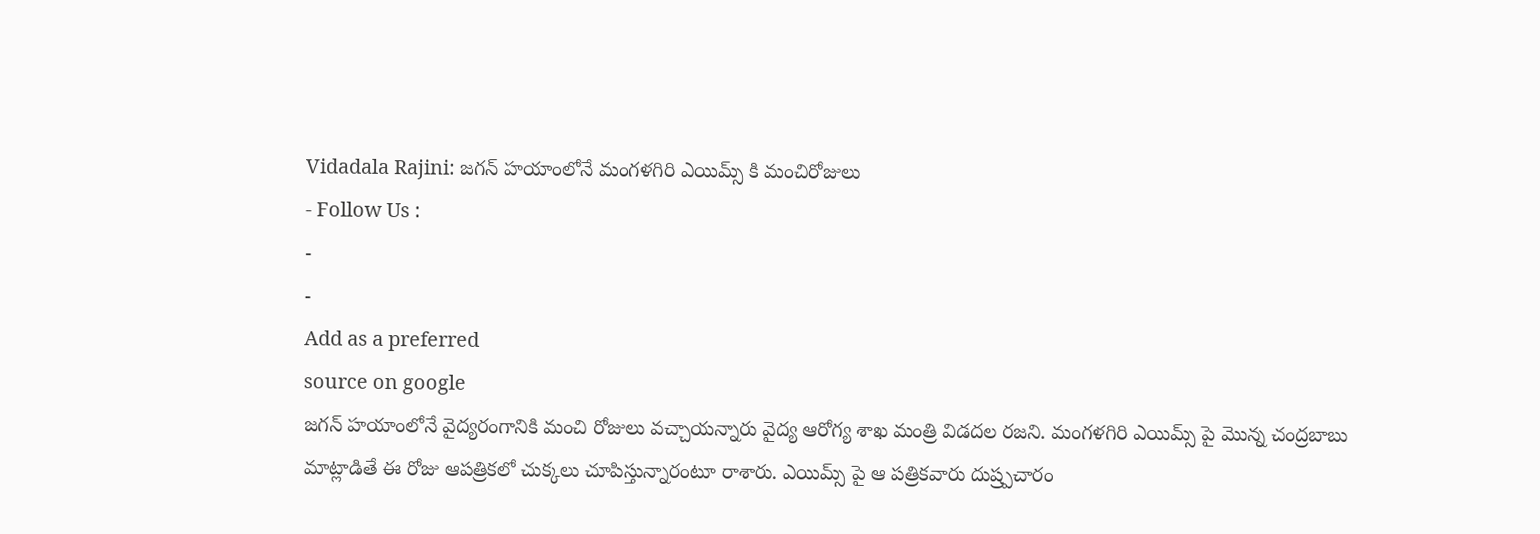Vidadala Rajini: జగన్ హయాంలోనే మంగళగిరి ఎయిమ్స్ కి మంచిరోజులు
- Follow Us :
-
-
Add as a preferred
source on google
జగన్ హయాంలోనే వైద్యరంగానికి మంచి రోజులు వచ్చాయన్నారు వైద్య ఆరోగ్య శాఖ మంత్రి విడదల రజని. మంగళగిరి ఎయిమ్స్ పై మొన్న చంద్రబాబు మాట్లాడితే ఈ రోజు ఆపత్రికలో చుక్కలు చూపిస్తున్నారంటూ రాశారు. ఎయిమ్స్ పై ఆ పత్రికవారు దుష్ర్పచారం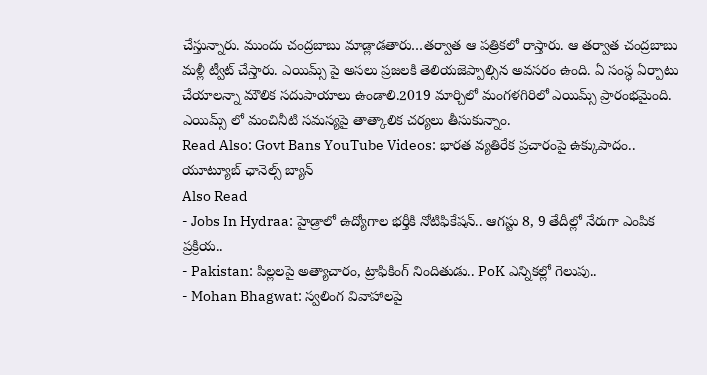చేస్తున్నారు. ముందు చంద్రబాబు మాడ్లాడతారు…తర్వాత ఆ పత్రికలో రాస్తారు. ఆ తర్వాత చంద్రబాబు మళ్లీ ట్వీట్ చేస్తారు. ఎయిమ్స్ పై అసలు ప్రజలకి తెలియజెప్పాల్సిన అవసరం ఉంది. ఏ సంస్ధ ఏర్పాటు చేయాలన్నా మౌలిక సదుపాయాలు ఉండాలి.2019 మార్చిలో మంగళగిరిలో ఎయిమ్స్ ప్రారంభమైంది. ఎయిమ్స్ లో మంచినీటి సమస్యపై తాత్కాలిక చర్యలు తీసుకున్నాం.
Read Also: Govt Bans YouTube Videos: భారత వ్యతిరేక ప్రచారంపై ఉక్కుపాదం.. యూట్యూబ్ ఛానెల్స్ బ్యాన్
Also Read
- Jobs In Hydraa: హైడ్రాలో ఉద్యోగాల భర్తీకి నోటిఫికేషన్.. ఆగస్టు 8, 9 తేదీల్లో నేరుగా ఎంపిక ప్రక్రియ..
- Pakistan: పిల్లలపై అత్యాచారం, ట్రాఫికింగ్ నిందితుడు.. PoK ఎన్నికల్లో గెలుపు..
- Mohan Bhagwat: స్వలింగ వివాహాలపై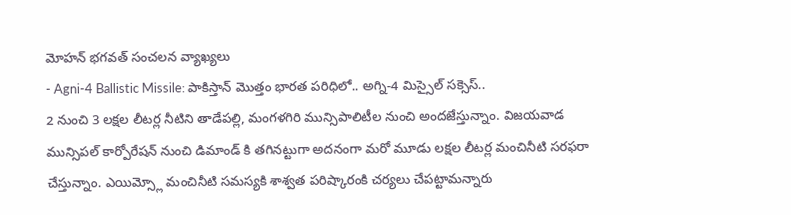మోహన్ భగవత్ సంచలన వ్యాఖ్యలు
- Agni-4 Ballistic Missile: పాకిస్తాన్ మొత్తం భారత పరిధిలో.. అగ్ని-4 మిస్సైల్ సక్సెస్..
2 నుంచి 3 లక్షల లీటర్ల నీటిని తాడేపల్లి, మంగళగిరి మున్సిపాలిటీల నుంచి అందజేస్తున్నాం. విజయవాడ మున్సిపల్ కార్పోరేషన్ నుంచి డిమాండ్ కి తగినట్టుగా అదనంగా మరో మూడు లక్షల లీటర్ల మంచినీటి సరఫరా చేస్తున్నాం. ఎయిమ్స్లో మంచినీటి సమస్యకి శాశ్వత పరిష్కారంకి చర్యలు చేపట్టామన్నారు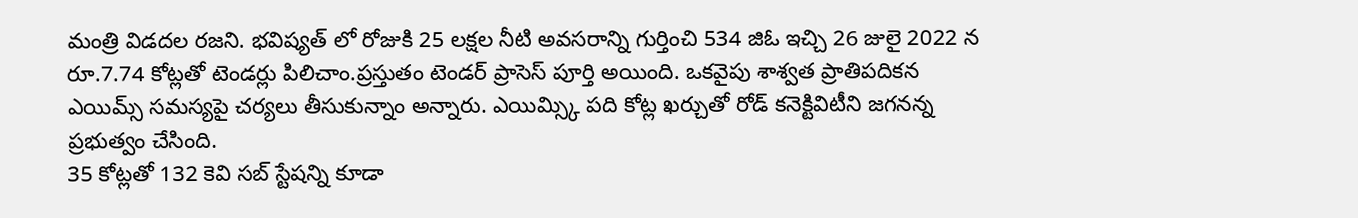మంత్రి విడదల రజని. భవిష్యత్ లో రోజుకి 25 లక్షల నీటి అవసరాన్ని గుర్తించి 534 జిఓ ఇచ్చి 26 జులై 2022 న రూ.7.74 కోట్లతో టెండర్లు పిలిచాం.ప్రస్తుతం టెండర్ ప్రాసెస్ పూర్తి అయింది. ఒకవైపు శాశ్వత ప్రాతిపదికన ఎయిమ్స్ సమస్యపై చర్యలు తీసుకున్నాం అన్నారు. ఎయిమ్స్కి పది కోట్ల ఖర్చుతో రోడ్ కనెక్టివిటీని జగనన్న ప్రభుత్వం చేసింది.
35 కోట్లతో 132 కెవి సబ్ స్టేషన్ని కూడా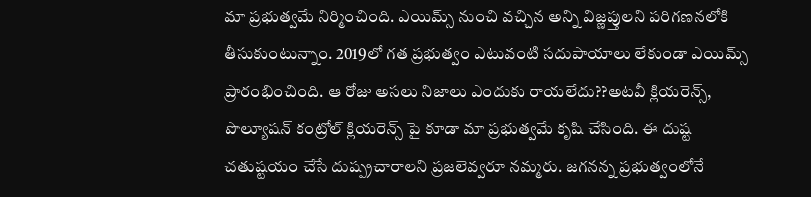మా ప్రభుత్వమే నిర్మించింది. ఎయిమ్స్ నుంచి వచ్చిన అన్ని విజ్ణప్తులని పరిగణనలోకి తీసుకుంటున్నాం. 2019లో గత ప్రభుత్వం ఎటువంటి సదుపాయాలు లేకుండా ఎయిమ్స్ ప్రారంభించింది. ఆ రోజు అసలు నిజాలు ఎందుకు రాయలేదు??అటవీ క్లియరెన్స్, పొల్యూషన్ కంట్రోల్ క్లియరెన్స్ పై కూడా మా ప్రభుత్వమే కృషి చేసింది. ఈ దుష్ట చతుష్టయం చేసే దుష్ప్రచారాలని ప్రజలెవ్వరూ నమ్మరు. జగనన్న ప్రభుత్వంలోనే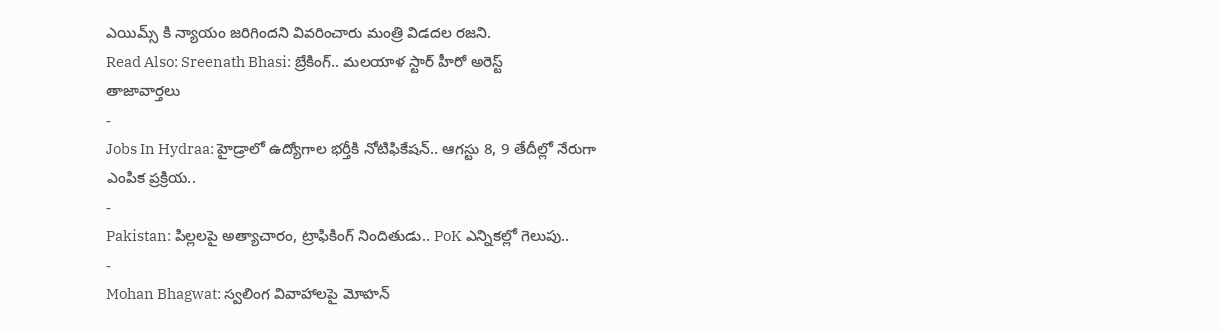ఎయిమ్స్ కి న్యాయం జరిగిందని వివరించారు మంత్రి విడదల రజని.
Read Also: Sreenath Bhasi: బ్రేకింగ్.. మలయాళ స్టార్ హీరో అరెస్ట్
తాజావార్తలు
-
Jobs In Hydraa: హైడ్రాలో ఉద్యోగాల భర్తీకి నోటిఫికేషన్.. ఆగస్టు 8, 9 తేదీల్లో నేరుగా ఎంపిక ప్రక్రియ..
-
Pakistan: పిల్లలపై అత్యాచారం, ట్రాఫికింగ్ నిందితుడు.. PoK ఎన్నికల్లో గెలుపు..
-
Mohan Bhagwat: స్వలింగ వివాహాలపై మోహన్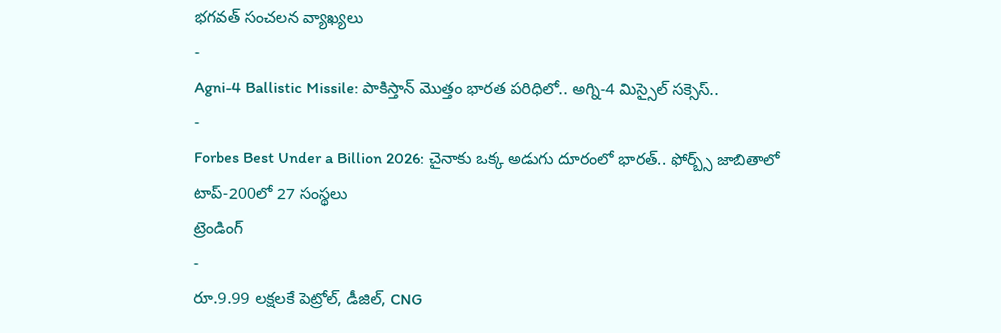భగవత్ సంచలన వ్యాఖ్యలు
-
Agni-4 Ballistic Missile: పాకిస్తాన్ మొత్తం భారత పరిధిలో.. అగ్ని-4 మిస్సైల్ సక్సెస్..
-
Forbes Best Under a Billion 2026: చైనాకు ఒక్క అడుగు దూరంలో భారత్.. ఫోర్బ్స్ జాబితాలో టాప్-200లో 27 సంస్థలు
ట్రెండింగ్
-
రూ.9.99 లక్షలకే పెట్రోల్, డీజిల్, CNG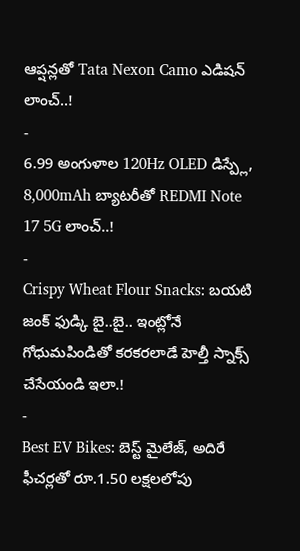ఆప్షన్లతో Tata Nexon Camo ఎడిషన్ లాంచ్..!
-
6.99 అంగుళాల 120Hz OLED డిస్ప్లే, 8,000mAh బ్యాటరీతో REDMI Note 17 5G లాంచ్..!
-
Crispy Wheat Flour Snacks: బయటి జంక్ ఫుడ్కి బై..బై.. ఇంట్లోనే గోధుమపిండితో కరకరలాడే హెల్తీ స్నాక్స్ చేసేయండి ఇలా.!
-
Best EV Bikes: బెస్ట్ మైలేజ్, అదిరే ఫీచర్లతో రూ.1.50 లక్షలలోపు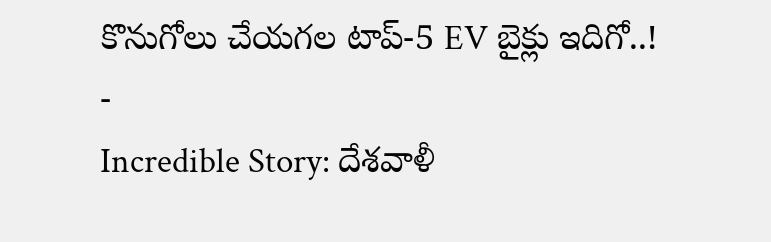కొనుగోలు చేయగల టాప్-5 EV బైక్లు ఇదిగో..!
-
Incredible Story: దేశవాళీ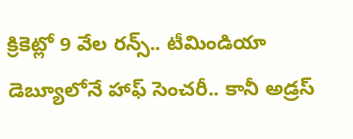క్రికెట్లో 9 వేల రన్స్.. టీమిండియా డెబ్యూలోనే హాఫ్ సెంచరీ.. కానీ అడ్రస్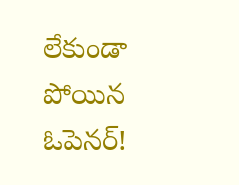లేకుండా పోయిన ఓపెనర్!